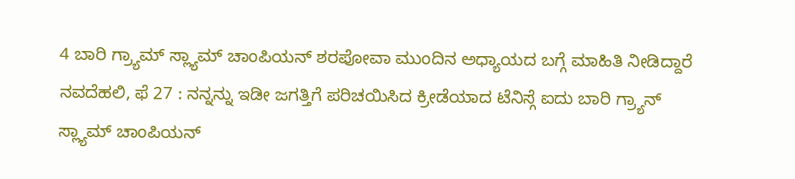4 ಬಾರಿ ಗ್ರ್ಯಾಮ್ ಸ್ಲ್ಯಾಮ್ ಚಾಂಪಿಯನ್ ಶರಪೋವಾ ಮುಂದಿನ ಅಧ್ಯಾಯದ ಬಗ್ಗೆ ಮಾಹಿತಿ ನೀಡಿದ್ದಾರೆ
ನವದೆಹಲಿ, ಫೆ 27 : ನನ್ನನ್ನು ಇಡೀ ಜಗತ್ತಿಗೆ ಪರಿಚಯಿಸಿದ ಕ್ರೀಡೆಯಾದ ಟೆನಿಸ್ಗೆ ಐದು ಬಾರಿ ಗ್ರ್ಯಾನ್ ಸ್ಲ್ಯಾಮ್ ಚಾಂಪಿಯನ್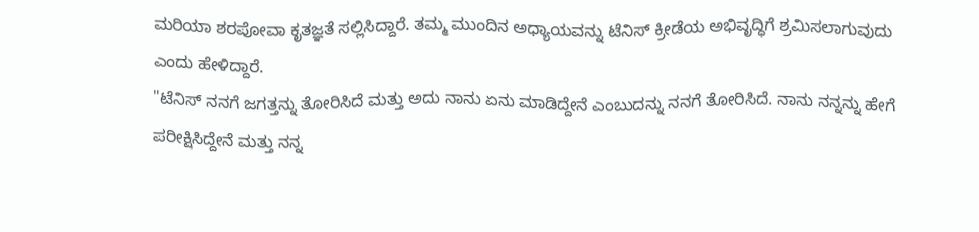ಮರಿಯಾ ಶರಪೋವಾ ಕೃತಜ್ಞತೆ ಸಲ್ಲಿಸಿದ್ದಾರೆ. ತಮ್ಮ ಮುಂದಿನ ಅಧ್ಯಾಯವನ್ನು ಟೆನಿಸ್ ಕ್ರೀಡೆಯ ಅಭಿವೃದ್ಧಿಗೆ ಶ್ರಮಿಸಲಾಗುವುದು ಎಂದು ಹೇಳಿದ್ದಾರೆ.
"ಟೆನಿಸ್ ನನಗೆ ಜಗತ್ತನ್ನು ತೋರಿಸಿದೆ ಮತ್ತು ಅದು ನಾನು ಏನು ಮಾಡಿದ್ದೇನೆ ಎಂಬುದನ್ನು ನನಗೆ ತೋರಿಸಿದೆ. ನಾನು ನನ್ನನ್ನು ಹೇಗೆ ಪರೀಕ್ಷಿಸಿದ್ದೇನೆ ಮತ್ತು ನನ್ನ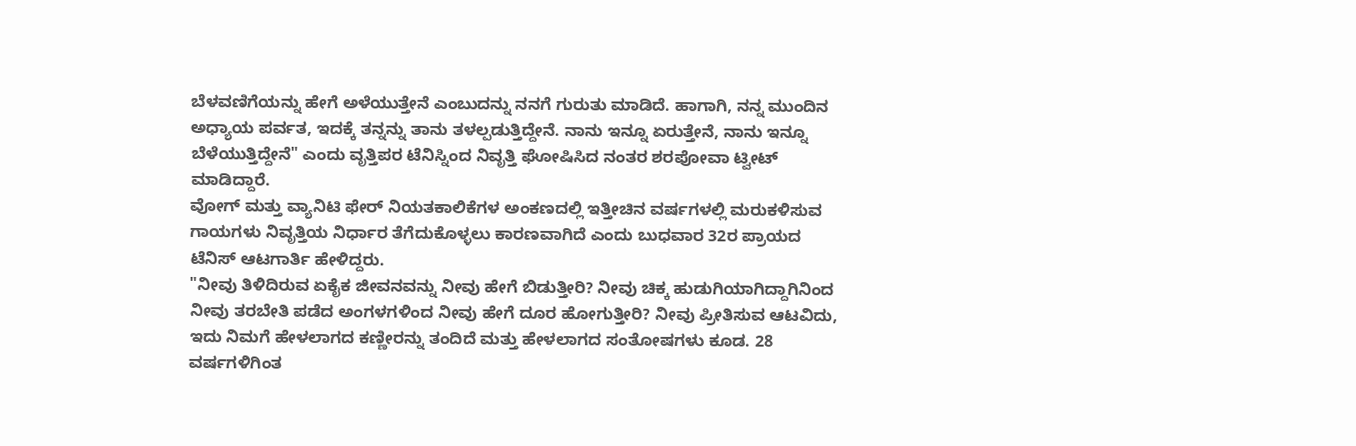ಬೆಳವಣಿಗೆಯನ್ನು ಹೇಗೆ ಅಳೆಯುತ್ತೇನೆ ಎಂಬುದನ್ನು ನನಗೆ ಗುರುತು ಮಾಡಿದೆ. ಹಾಗಾಗಿ, ನನ್ನ ಮುಂದಿನ ಅಧ್ಯಾಯ ಪರ್ವತ, ಇದಕ್ಕೆ ತನ್ನನ್ನು ತಾನು ತಳಲ್ಪಡುತ್ತಿದ್ದೇನೆ. ನಾನು ಇನ್ನೂ ಏರುತ್ತೇನೆ, ನಾನು ಇನ್ನೂ ಬೆಳೆಯುತ್ತಿದ್ದೇನೆ" ಎಂದು ವೃತ್ತಿಪರ ಟೆನಿಸ್ನಿಂದ ನಿವೃತ್ತಿ ಘೋಷಿಸಿದ ನಂತರ ಶರಪೋವಾ ಟ್ವೀಟ್ ಮಾಡಿದ್ದಾರೆ.
ವೋಗ್ ಮತ್ತು ವ್ಯಾನಿಟಿ ಫೇರ್ ನಿಯತಕಾಲಿಕೆಗಳ ಅಂಕಣದಲ್ಲಿ ಇತ್ತೀಚಿನ ವರ್ಷಗಳಲ್ಲಿ ಮರುಕಳಿಸುವ ಗಾಯಗಳು ನಿವೃತ್ತಿಯ ನಿರ್ಧಾರ ತೆಗೆದುಕೊಳ್ಳಲು ಕಾರಣವಾಗಿದೆ ಎಂದು ಬುಧವಾರ 32ರ ಪ್ರಾಯದ ಟೆನಿಸ್ ಆಟಗಾರ್ತಿ ಹೇಳಿದ್ದರು.
"ನೀವು ತಿಳಿದಿರುವ ಏಕೈಕ ಜೀವನವನ್ನು ನೀವು ಹೇಗೆ ಬಿಡುತ್ತೀರಿ? ನೀವು ಚಿಕ್ಕ ಹುಡುಗಿಯಾಗಿದ್ದಾಗಿನಿಂದ ನೀವು ತರಬೇತಿ ಪಡೆದ ಅಂಗಳಗಳಿಂದ ನೀವು ಹೇಗೆ ದೂರ ಹೋಗುತ್ತೀರಿ? ನೀವು ಪ್ರೀತಿಸುವ ಆಟವಿದು, ಇದು ನಿಮಗೆ ಹೇಳಲಾಗದ ಕಣ್ಣೀರನ್ನು ತಂದಿದೆ ಮತ್ತು ಹೇಳಲಾಗದ ಸಂತೋಷಗಳು ಕೂಡ. 28 ವರ್ಷಗಳಿಗಿಂತ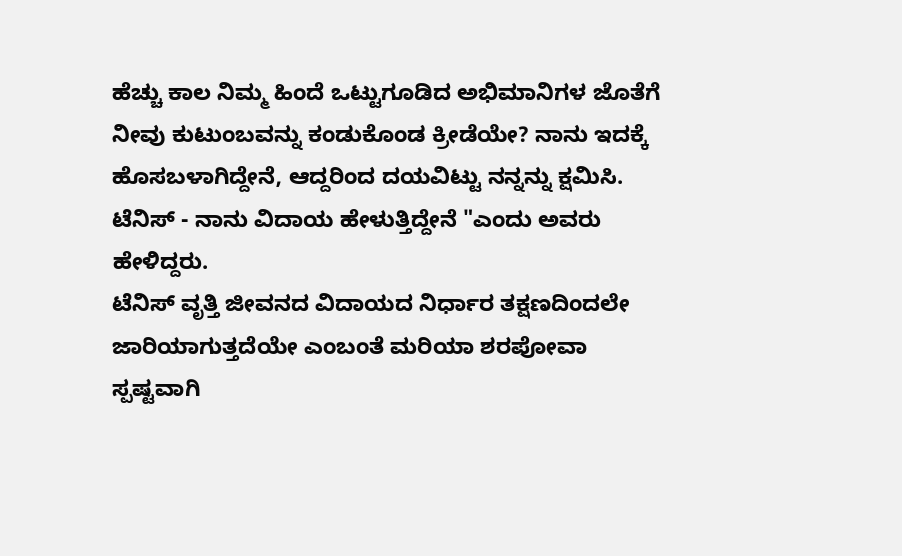ಹೆಚ್ಚು ಕಾಲ ನಿಮ್ಮ ಹಿಂದೆ ಒಟ್ಟುಗೂಡಿದ ಅಭಿಮಾನಿಗಳ ಜೊತೆಗೆ ನೀವು ಕುಟುಂಬವನ್ನು ಕಂಡುಕೊಂಡ ಕ್ರೀಡೆಯೇ? ನಾನು ಇದಕ್ಕೆ ಹೊಸಬಳಾಗಿದ್ದೇನೆ, ಆದ್ದರಿಂದ ದಯವಿಟ್ಟು ನನ್ನನ್ನು ಕ್ಷಮಿಸಿ. ಟೆನಿಸ್ - ನಾನು ವಿದಾಯ ಹೇಳುತ್ತಿದ್ದೇನೆ "ಎಂದು ಅವರು ಹೇಳಿದ್ದರು.
ಟೆನಿಸ್ ವೃತ್ತಿ ಜೀವನದ ವಿದಾಯದ ನಿರ್ಧಾರ ತಕ್ಷಣದಿಂದಲೇ ಜಾರಿಯಾಗುತ್ತದೆಯೇ ಎಂಬಂತೆ ಮರಿಯಾ ಶರಪೋವಾ ಸ್ಪಷ್ಟವಾಗಿ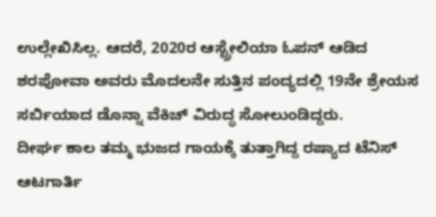ಉಲ್ಲೇಖಿಸಿಲ್ಲ. ಆದರೆ, 2020ರ ಆಸ್ಟ್ರೇಲಿಯಾ ಓಪನ್ ಆಡಿದ ಶರಪೋವಾ ಅವರು ಮೊದಲನೇ ಸುತ್ತಿನ ಪಂದ್ಯದಲ್ಲಿ 19ನೇ ಶ್ರೇಯಸ ಸರ್ಬಿಯಾದ ಡೊನ್ನಾ ವೆಕಿಚ್ ವಿರುದ್ಧ ಸೋಲುಂಡಿದ್ದರು.
ದೀರ್ಘ ಕಾಲ ತಮ್ಮ ಭುಜದ ಗಾಯಕ್ಕೆ ತುತ್ತಾಗಿದ್ದ ರಷ್ಯಾದ ಟೆನಿಸ್ ಆಟಗಾರ್ತಿ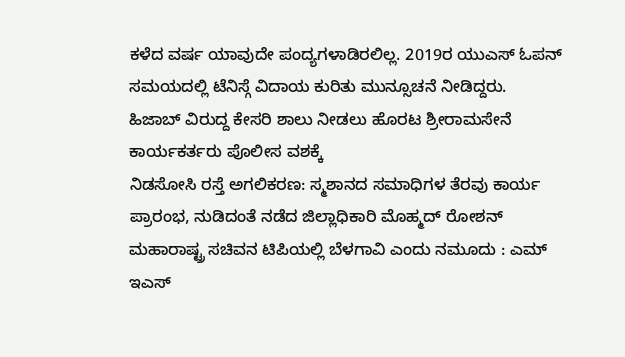ಕಳೆದ ವರ್ಷ ಯಾವುದೇ ಪಂದ್ಯಗಳಾಡಿರಲಿಲ್ಲ. 2019ರ ಯುಎಸ್ ಓಪನ್ ಸಮಯದಲ್ಲಿ ಟೆನಿಸ್ಗೆ ವಿದಾಯ ಕುರಿತು ಮುನ್ಸೂಚನೆ ನೀಡಿದ್ದರು.
ಹಿಜಾಬ್ ವಿರುದ್ದ ಕೇಸರಿ ಶಾಲು ನೀಡಲು ಹೊರಟ ಶ್ರೀರಾಮಸೇನೆ ಕಾರ್ಯಕರ್ತರು ಪೊಲೀಸ ವಶಕ್ಕೆ
ನಿಡಸೋಸಿ ರಸ್ತೆ ಅಗಲಿಕರಣ: ಸ್ಮಶಾನದ ಸಮಾಧಿಗಳ ತೆರವು ಕಾರ್ಯ ಪ್ರಾರಂಭ, ನುಡಿದಂತೆ ನಡೆದ ಜಿಲ್ಲಾಧಿಕಾರಿ ಮೊಹ್ಮದ್ ರೋಶನ್
ಮಹಾರಾಷ್ಟ್ರ ಸಚಿವನ ಟಿಪಿಯಲ್ಲಿ ಬೆಳಗಾವಿ ಎಂದು ನಮೂದು : ಎಮ್ ಇಎಸ್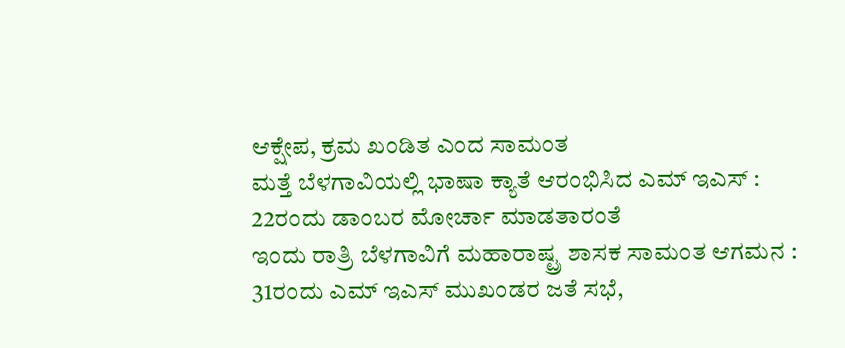ಆಕ್ಷೇಪ, ಕ್ರಮ ಖಂಡಿತ ಎಂದ ಸಾಮಂತ
ಮತ್ತೆ ಬೆಳಗಾವಿಯಲ್ಲಿ ಭಾಷಾ ಕ್ಯಾತೆ ಆರಂಭಿಸಿದ ಎಮ್ ಇಎಸ್ : 22ರಂದು ಡಾಂಬರ ಮೋರ್ಚಾ ಮಾಡತಾರಂತೆ
ಇಂದು ರಾತ್ರಿ ಬೆಳಗಾವಿಗೆ ಮಹಾರಾಷ್ಟ್ರ ಶಾಸಕ ಸಾಮಂತ ಆಗಮನ : 31ರಂದು ಎಮ್ ಇಎಸ್ ಮುಖಂಡರ ಜತೆ ಸಭೆ,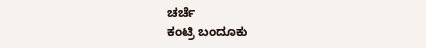ಚರ್ಚೆ
ಕಂಟ್ರಿ ಬಂದೂಕು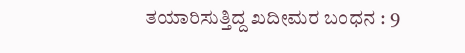ತಯಾರಿಸುತ್ತಿದ್ದ ಖದೀಮರ ಬಂಧನ : 9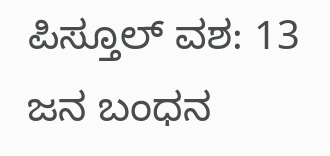ಪಿಸ್ತೂಲ್ ವಶ: 13 ಜನ ಬಂಧನ